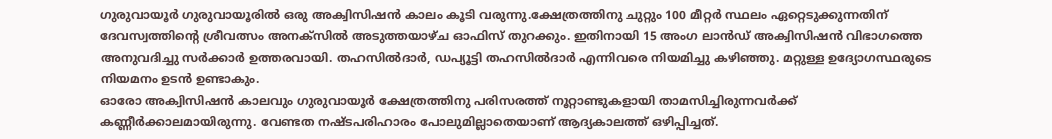ഗുരുവായൂർ ഗുരുവായൂരിൽ ഒരു അക്വിസിഷൻ കാലം കൂടി വരുന്നു.ക്ഷേത്രത്തിനു ചുറ്റും 100 മീറ്റർ സ്ഥലം ഏറ്റെടുക്കുന്നതിന് ദേവസ്വത്തിന്റെ ശ്രീവത്സം അനക്സിൽ അടുത്തയാഴ്ച ഓഫിസ് തുറക്കും. ഇതിനായി 15 അംഗ ലാൻഡ് അക്വിസിഷൻ വിഭാഗത്തെ അനുവദിച്ചു സർക്കാർ ഉത്തരവായി. തഹസിൽദാർ, ഡപ്യൂട്ടി തഹസിൽദാർ എന്നിവരെ നിയമിച്ചു കഴിഞ്ഞു. മറ്റുള്ള ഉദ്യോഗസ്ഥരുടെ നിയമനം ഉടൻ ഉണ്ടാകും.
ഓരോ അക്വിസിഷൻ കാലവും ഗുരുവായൂർ ക്ഷേത്രത്തിനു പരിസരത്ത് നൂറ്റാണ്ടുകളായി താമസിച്ചിരുന്നവർക്ക് കണ്ണീർക്കാലമായിരുന്നു. വേണ്ടത നഷ്ടപരിഹാരം പോലുമില്ലാതെയാണ് ആദ്യകാലത്ത് ഒഴിപ്പിച്ചത്.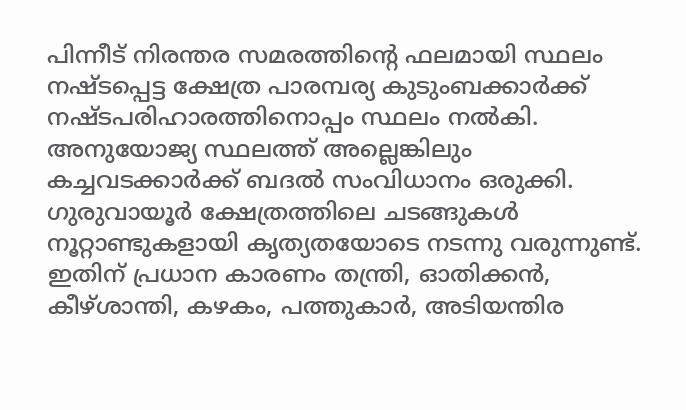പിന്നീട് നിരന്തര സമരത്തിൻ്റെ ഫലമായി സ്ഥലം നഷ്ടപ്പെട്ട ക്ഷേത്ര പാരമ്പര്യ കുടുംബക്കാർക്ക് നഷ്ടപരിഹാരത്തിനൊപ്പം സ്ഥലം നൽകി. അനുയോജ്യ സ്ഥലത്ത് അല്ലെങ്കിലും കച്ചവടക്കാർക്ക് ബദൽ സംവിധാനം ഒരുക്കി. ഗുരുവായൂർ ക്ഷേത്രത്തിലെ ചടങ്ങുകൾ നൂറ്റാണ്ടുകളായി കൃത്യതയോടെ നടന്നു വരുന്നുണ്ട്. ഇതിന് പ്രധാന കാരണം തന്ത്രി, ഓതിക്കൻ, കീഴ്ശാന്തി, കഴകം, പത്തുകാർ, അടിയന്തിര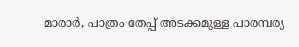മാരാർ, പാത്രം തേപ്പ് അടക്കമുള്ള പാരമ്പര്യ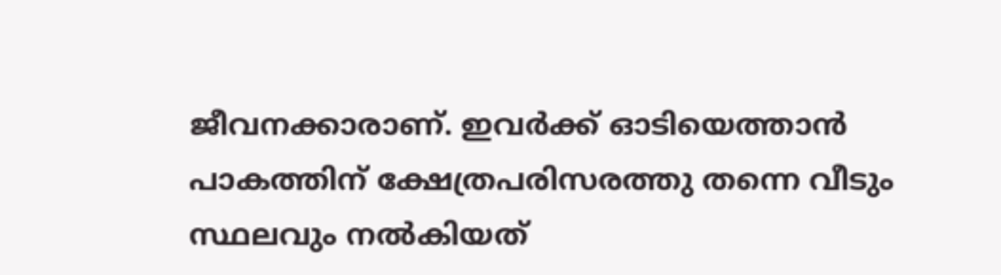ജീവനക്കാരാണ്. ഇവർക്ക് ഓടിയെത്താൻ പാകത്തിന് ക്ഷേത്രപരിസരത്തു തന്നെ വീടും സ്ഥലവും നൽകിയത്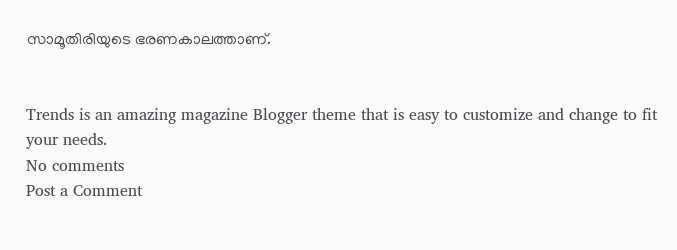സാമൂതിരിയുടെ ഭരണകാലത്താണ്.


Trends is an amazing magazine Blogger theme that is easy to customize and change to fit your needs.
No comments
Post a Comment